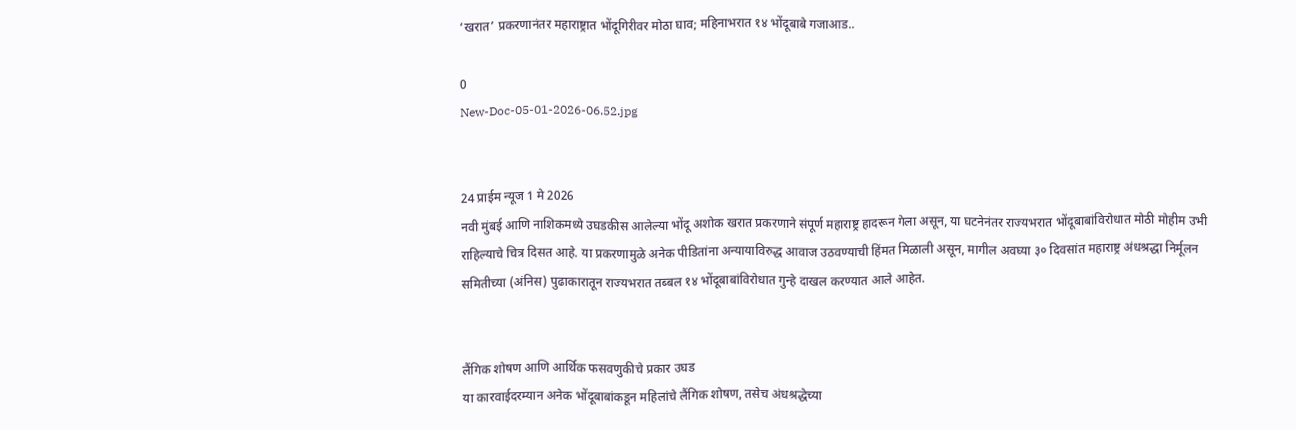‘खरात’ प्रकरणानंतर महाराष्ट्रात भोंदूगिरीवर मोठा घाव; महिनाभरात १४ भोंदूबाबे गजाआड..

0
New-Doc-05-01-2026-06.52.jpg


24 प्राईम न्यूज 1 मे 2026
नवी मुंबई आणि नाशिकमध्ये उघडकीस आलेल्या भोंदू अशोक खरात प्रकरणाने संपूर्ण महाराष्ट्र हादरून गेला असून, या घटनेनंतर राज्यभरात भोंदूबाबांविरोधात मोठी मोहीम उभी राहिल्याचे चित्र दिसत आहे. या प्रकरणामुळे अनेक पीडितांना अन्यायाविरुद्ध आवाज उठवण्याची हिंमत मिळाली असून, मागील अवघ्या ३० दिवसांत महाराष्ट्र अंधश्रद्धा निर्मूलन समितीच्या (अंनिस) पुढाकारातून राज्यभरात तब्बल १४ भोंदूबाबांविरोधात गुन्हे दाखल करण्यात आले आहेत.


लैंगिक शोषण आणि आर्थिक फसवणुकीचे प्रकार उघड
या कारवाईदरम्यान अनेक भोंदूबाबांकडून महिलांचे लैंगिक शोषण, तसेच अंधश्रद्धेच्या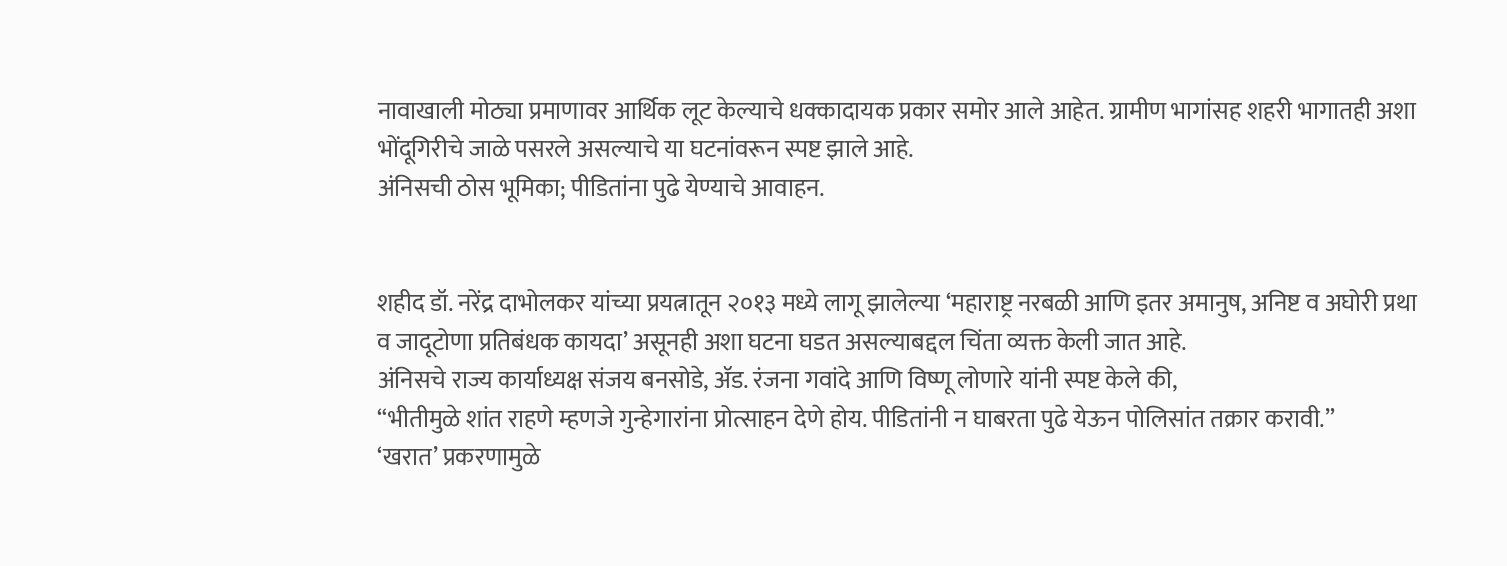नावाखाली मोठ्या प्रमाणावर आर्थिक लूट केल्याचे धक्कादायक प्रकार समोर आले आहेत. ग्रामीण भागांसह शहरी भागातही अशा भोंदूगिरीचे जाळे पसरले असल्याचे या घटनांवरून स्पष्ट झाले आहे.
अंनिसची ठोस भूमिका; पीडितांना पुढे येण्याचे आवाहन.


शहीद डॉ. नरेंद्र दाभोलकर यांच्या प्रयत्नातून २०१३ मध्ये लागू झालेल्या ‘महाराष्ट्र नरबळी आणि इतर अमानुष, अनिष्ट व अघोरी प्रथा व जादूटोणा प्रतिबंधक कायदा’ असूनही अशा घटना घडत असल्याबद्दल चिंता व्यक्त केली जात आहे.
अंनिसचे राज्य कार्याध्यक्ष संजय बनसोडे, ॲड. रंजना गवांदे आणि विष्णू लोणारे यांनी स्पष्ट केले की,
“भीतीमुळे शांत राहणे म्हणजे गुन्हेगारांना प्रोत्साहन देणे होय. पीडितांनी न घाबरता पुढे येऊन पोलिसांत तक्रार करावी.”
‘खरात’ प्रकरणामुळे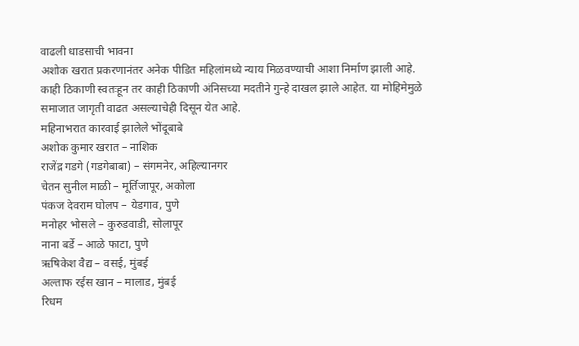वाढली धाडसाची भावना
अशोक खरात प्रकरणानंतर अनेक पीडित महिलांमध्ये न्याय मिळवण्याची आशा निर्माण झाली आहे. काही ठिकाणी स्वतःहून तर काही ठिकाणी अंनिसच्या मदतीने गुन्हे दाखल झाले आहेत. या मोहिमेमुळे समाजात जागृती वाढत असल्याचेही दिसून येत आहे.
महिनाभरात कारवाई झालेले भोंदूबाबे
अशोक कुमार खरात – नाशिक
राजेंद्र गडगे (गडगेबाबा) – संगमनेर, अहिल्यानगर
चेतन सुनील माळी – मूर्तिजापूर, अकोला
पंकज देवराम घोलप – येडगाव, पुणे
मनोहर भोसले – कुरुडवाडी, सोलापूर
नाना बर्डे – आळे फाटा, पुणे
ऋषिकेश वैद्य – वसई, मुंबई
अल्ताफ रईस खान – मालाड, मुंबई
रिधम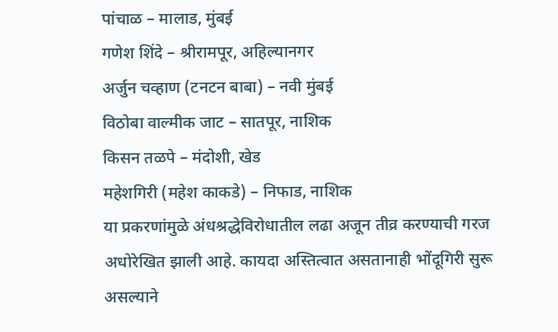पांचाळ – मालाड, मुंबई
गणेश शिंदे – श्रीरामपूर, अहिल्यानगर
अर्जुन चव्हाण (टनटन बाबा) – नवी मुंबई
विठोबा वाल्मीक जाट – सातपूर, नाशिक
किसन तळपे – मंदोशी, खेड
महेशगिरी (महेश काकडे) – निफाड, नाशिक
या प्रकरणांमुळे अंधश्रद्धेविरोधातील लढा अजून तीव्र करण्याची गरज अधोरेखित झाली आहे. कायदा अस्तित्वात असतानाही भोंदूगिरी सुरू असल्याने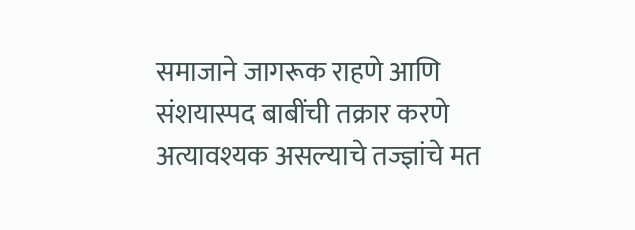समाजाने जागरूक राहणे आणि संशयास्पद बाबींची तक्रार करणे अत्यावश्यक असल्याचे तज्ज्ञांचे मत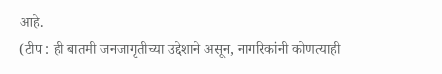आहे.
(टीप : ही बातमी जनजागृतीच्या उद्देशाने असून, नागरिकांनी कोणत्याही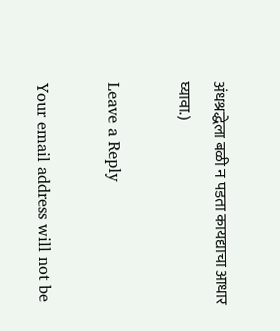अंधश्रद्धेला बळी न पडता कायद्याचा आधार घ्यावा.)

Leave a Reply

Your email address will not be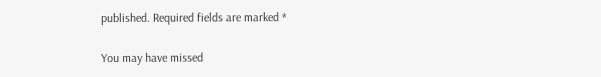published. Required fields are marked *

You may have missed